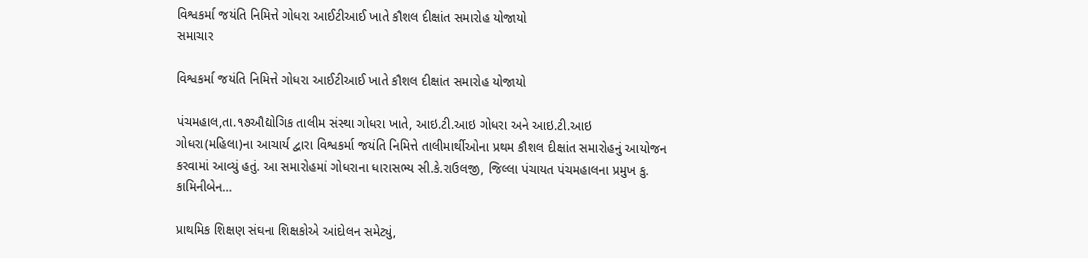વિશ્વકર્મા જયંતિ નિમિત્તે ગોધરા આઈટીઆઈ ખાતે કૌશલ દીક્ષાંત સમારોહ યોજાયો
સમાચાર

વિશ્વકર્મા જયંતિ નિમિત્તે ગોધરા આઈટીઆઈ ખાતે કૌશલ દીક્ષાંત સમારોહ યોજાયો

પંચમહાલ,તા.૧૭ઔદ્યોગિક તાલીમ સંસ્થા ગોધરા ખાતે, આઇ.ટી.આઇ ગોધરા અને આઇ.ટી.આઇ ગોધરા(મહિલા)ના આચાર્ય દ્વારા વિશ્વકર્મા જયંતિ નિમિત્તે તાલીમાર્થીઓના પ્રથમ કૌશલ દીક્ષાંત સમારોહનું આયોજન કરવામાં આવ્યું હતું. આ સમારોહમાં ગોધરાના ધારાસભ્ય સી.કે.રાઉલજી, જિલ્લા પંચાયત પંચમહાલના પ્રમુખ કુ. કામિનીબેન…

પ્રાથમિક શિક્ષણ સંઘના શિક્ષકોએ આંદોલન સમેટ્યું,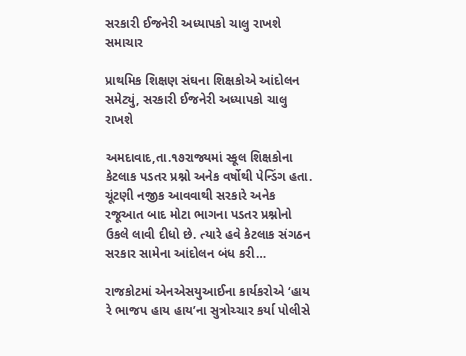સરકારી ઈજનેરી અધ્યાપકો ચાલુ રાખશે
સમાચાર

પ્રાથમિક શિક્ષણ સંઘના શિક્ષકોએ આંદોલન સમેટ્યું, સરકારી ઈજનેરી અધ્યાપકો ચાલુ રાખશે

અમદાવાદ,તા.૧૭રાજ્યમાં સ્કૂલ શિક્ષકોના કેટલાક પડતર પ્રશ્નો અનેક વર્ષોથી પેન્ડિંગ હતા. ચૂંટણી નજીક આવવાથી સરકારે અનેક રજૂઆત બાદ મોટા ભાગના પડતર પ્રશ્નોનો ઉકલે લાવી દીધો છે. ત્યારે હવે કેટલાક સંગઠન સરકાર સામેના આંદોલન બંધ કરી…

રાજકોટમાં એનએસયુઆઈના કાર્યકરોએ ‘હાય રે ભાજપ હાય હાય’ના સુત્રોચ્ચાર કર્યા પોલીસે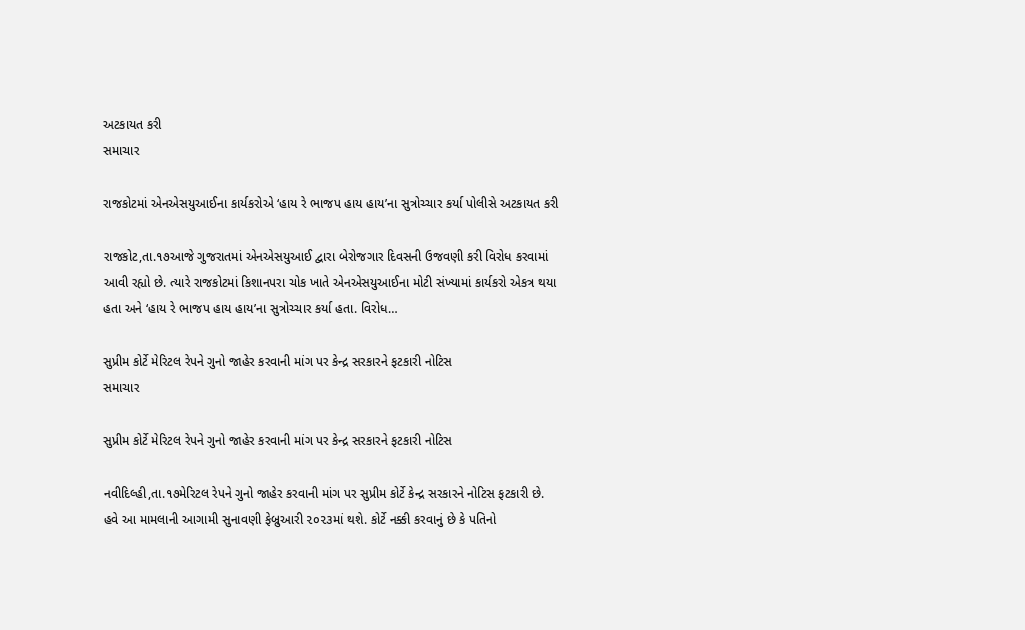અટકાયત કરી
સમાચાર

રાજકોટમાં એનએસયુઆઈના કાર્યકરોએ ‘હાય રે ભાજપ હાય હાય’ના સુત્રોચ્ચાર કર્યા પોલીસે અટકાયત કરી

રાજકોટ,તા.૧૭આજે ગુજરાતમાં એનએસયુઆઈ દ્વારા બેરોજગાર દિવસની ઉજવણી કરી વિરોધ કરવામાં આવી રહ્યો છે. ત્યારે રાજકોટમાં કિશાનપરા ચોક ખાતે એનએસયુઆઈના મોટી સંખ્યામાં કાર્યકરો એકત્ર થયા હતા અને ‘હાય રે ભાજપ હાય હાય’ના સુત્રોચ્ચાર કર્યા હતા. વિરોધ…

સુપ્રીમ કોર્ટે મેરિટલ રેપને ગુનો જાહેર કરવાની માંગ પર કેન્દ્ર સરકારને ફટકારી નોટિસ
સમાચાર

સુપ્રીમ કોર્ટે મેરિટલ રેપને ગુનો જાહેર કરવાની માંગ પર કેન્દ્ર સરકારને ફટકારી નોટિસ

નવીદિલ્હી,તા.૧૭મેરિટલ રેપને ગુનો જાહેર કરવાની માંગ પર સુપ્રીમ કોર્ટે કેન્દ્ર સરકારને નોટિસ ફટકારી છે. હવે આ મામલાની આગામી સુનાવણી ફેબ્રુઆરી ૨૦૨૩માં થશે. કોર્ટે નક્કી કરવાનું છે કે પતિનો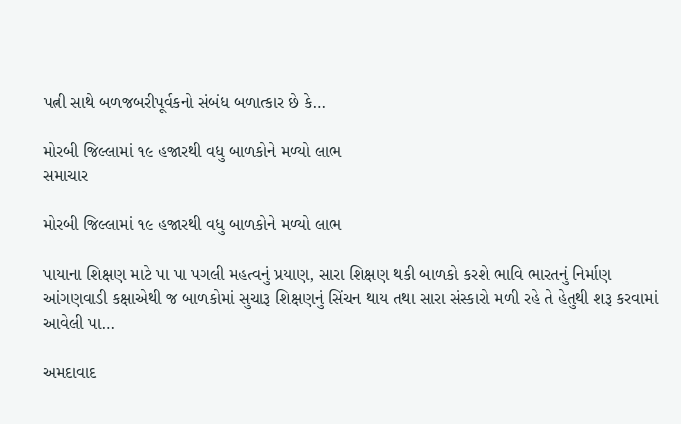પત્ની સાથે બળજબરીપૂર્વકનો સંબંધ બળાત્કાર છે કે…

મોરબી જિલ્લામાં ૧૯ હજારથી વધુ બાળકોને મળ્યો લાભ
સમાચાર

મોરબી જિલ્લામાં ૧૯ હજારથી વધુ બાળકોને મળ્યો લાભ

પાયાના શિક્ષણ માટે પા પા પગલી મહત્વનું પ્રયાણ, સારા શિક્ષણ થકી બાળકો કરશે ભાવિ ભારતનું નિર્માણ આંગણવાડી કક્ષાએથી જ બાળકોમાં સુચારૂ શિક્ષણનું સિંચન થાય તથા સારા સંસ્કારો મળી રહે તે હેતુથી શરૂ કરવામાં આવેલી પા…

અમદાવાદ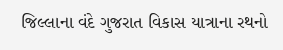જિલ્લાના વંદે ગુજરાત વિકાસ યાત્રાના રથનો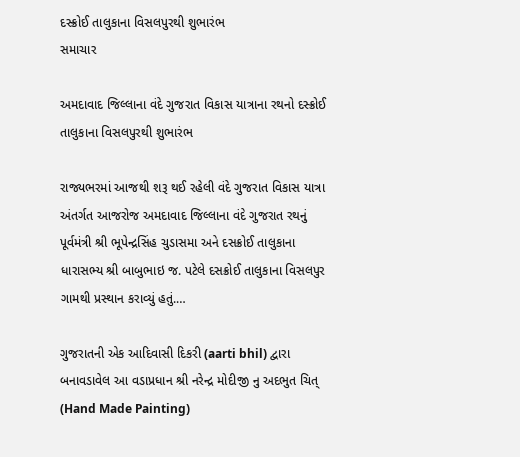દસ્ક્રોઈ તાલુકાના વિસલપુરથી શુભારંભ
સમાચાર

અમદાવાદ જિલ્લાના વંદે ગુજરાત વિકાસ યાત્રાના રથનો દસ્ક્રોઈ તાલુકાના વિસલપુરથી શુભારંભ

રાજ્યભરમાં આજથી શરૂ થઈ રહેલી વંદે ગુજરાત વિકાસ યાત્રા અંતર્ગત આજરોજ અમદાવાદ જિલ્લાના વંદે ગુજરાત રથનું પૂર્વમંત્રી શ્રી ભૂપેન્દ્રસિંહ ચુડાસમા અને દસક્રોઈ તાલુકાના ધારાસભ્ય શ્રી બાબુભાઇ જ. પટેલે દસક્રોઈ તાલુકાના વિસલપુર ગામથી પ્રસ્થાન કરાવ્યું હતું.…

ગુજરાતની એક આદિવાસી દિકરી (aarti bhil) દ્વારા બનાવડાવેલ આ વડાપ્રધાન શ્રી નરેન્દ્ર મોદીજી નુ અદભુત ચિત્ (Hand Made Painting)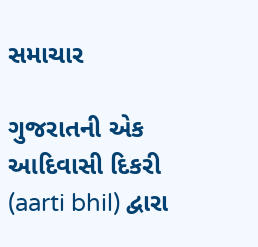સમાચાર

ગુજરાતની એક આદિવાસી દિકરી (aarti bhil) દ્વારા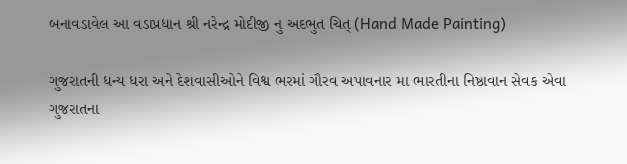બનાવડાવેલ આ વડાપ્રધાન શ્રી નરેન્દ્ર મોદીજી નુ અદભુત ચિત્ (Hand Made Painting)

ગુજરાતની ધન્ય ધરા અને દેશવાસીઓને વિશ્વ ભરમાં ગૌરવ અપાવનાર મા ભારતીના નિષ્ઠાવાન સેવક એવા ગુજરાતના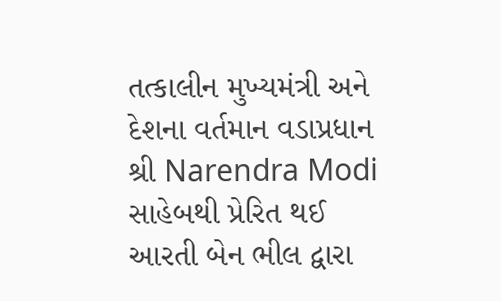તત્કાલીન મુખ્યમંત્રી અને દેશના વર્તમાન વડાપ્રધાન શ્રી Narendra Modi સાહેબથી પ્રેરિત થઈ આરતી બેન ભીલ દ્વારા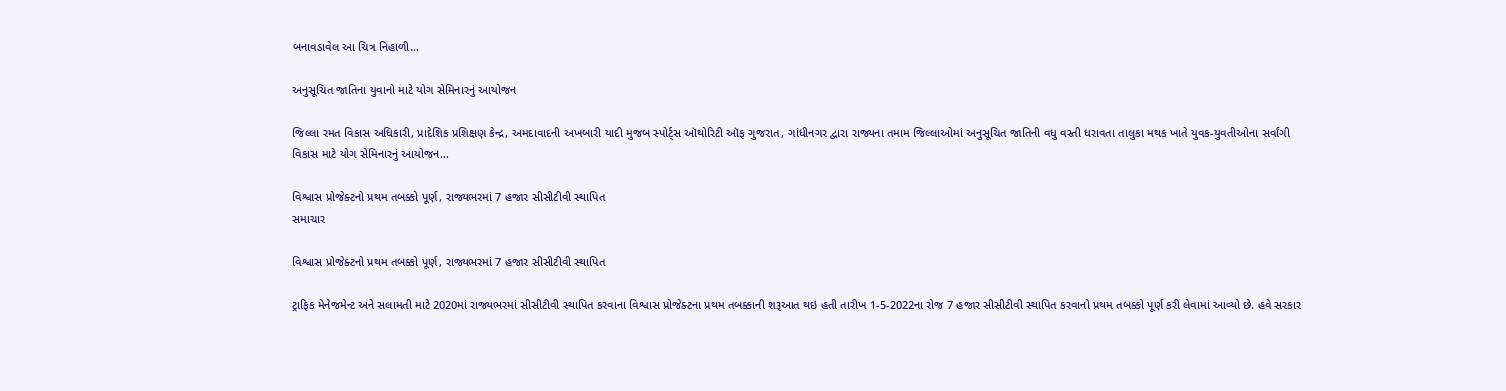બનાવડાવેલ આ ચિત્ર નિહાળી…

અનુસૂચિત જાતિના યુવાનો માટે યોગ સેમિનારનું આયોજન

જિલ્લા રમત વિકાસ અધિકારી, પ્રાદેશિક પ્રશિક્ષણ કેન્દ્ર, અમદાવાદની અખબારી યાદી મુજબ સ્પોર્ટ્સ ઑથોરિટી ઑફ ગુજરાત, ગાંધીનગર દ્વારા રાજ્યના તમામ જિલ્લાઓમાં અનુસૂચિત જાતિની વધુ વસ્તી ધરાવતા તાલુકા મથક ખાતે યુવક-યુવતીઓના સર્વાંગી વિકાસ માટે યોગ સેમિનારનું આયોજન…

વિશ્વાસ પ્રોજેક્ટનો પ્રથમ તબક્કો પૂર્ણ, રાજ્યભરમાં 7 હજાર સીસીટીવી સ્થાપિત
સમાચાર

વિશ્વાસ પ્રોજેક્ટનો પ્રથમ તબક્કો પૂર્ણ, રાજ્યભરમાં 7 હજાર સીસીટીવી સ્થાપિત

ટ્રાફિક મેનેજમેન્ટ અને સલામતી માટે 2020માં રાજ્યભરમાં સીસીટીવી સ્થાપિત કરવાના વિશ્વાસ પ્રોજેક્ટના પ્રથમ તબક્કાની શરૂઆત થઇ હતી તારીખ 1-5-2022ના રોજ 7 હજાર સીસીટીવી સ્થાપિત કરવાનો પ્રથમ તબક્કો પૂર્ણ કરી લેવામાં આવ્યો છે. હવે સરકાર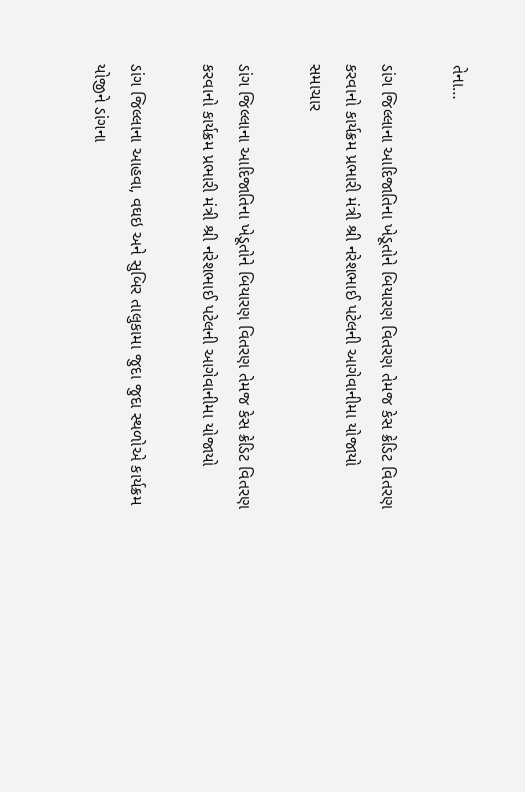તેના…

ડાંગ જિલ્લાના આદિજાતિના ખેડૂતોને બિયારણ વિતરણ તેમજ કેસ ક્રેડિટ વિતરણ કરવાનો કાર્યક્રમ પ્રભારી મંત્રી શ્રી નરેશભાઈ પટેલની આગેવાનીમા યોજાયો
સમાચાર

ડાંગ જિલ્લાના આદિજાતિના ખેડૂતોને બિયારણ વિતરણ તેમજ કેસ ક્રેડિટ વિતરણ કરવાનો કાર્યક્રમ પ્રભારી મંત્રી શ્રી નરેશભાઈ પટેલની આગેવાનીમા યોજાયો

ડાંગ જિલ્લાના આહવા, વઘઇ અને સુબિર તાલુકામા જુદા જુદા સ્થળોએ કાર્યક્રમ યોજીને ડાંગના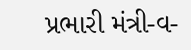પ્રભારી મંત્રી-વ-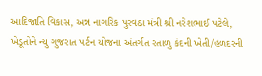આદિજાતિ વિકાસ, અન્ન નાગરિક પુરવઠા મંત્રી શ્રી નરેશભાઈ પટેલે, ખેડૂતોને ન્યુ ગુજરાત પર્ટન યોજના અંતર્ગત રતાળુ કંદની ખેતી/હળદરની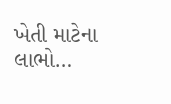ખેતી માટેના લાભો…